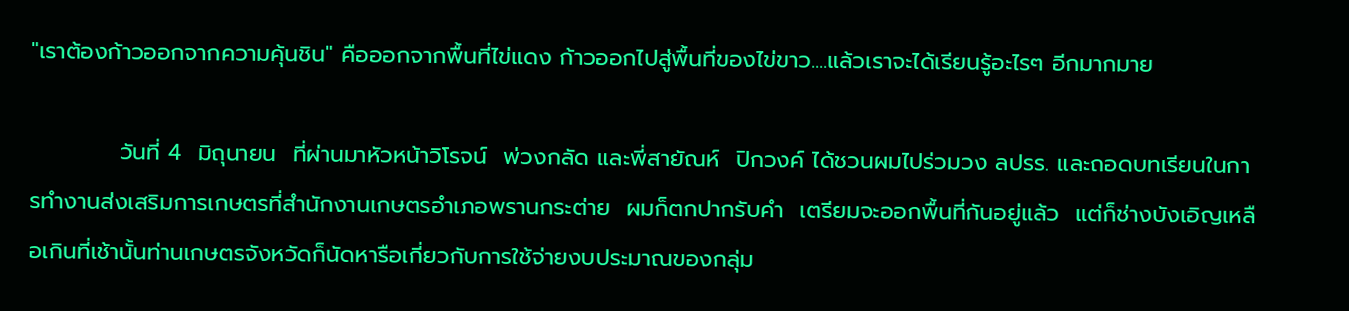"เราต้องก้าวออกจากความคุ้นชิน" คือออกจากพื้นที่ไข่แดง ก้าวออกไปสู่พื้นที่ของไข่ขาว....แล้วเราจะได้เรียนรู้อะไรๆ อีกมากมาย

           วันที่ 4  มิถุนายน  ที่ผ่านมาหัวหน้าวิโรจน์  พ่วงกลัด และพี่สายัณห์  ปิกวงค์ ได้ชวนผมไปร่วมวง ลปรร. และถอดบทเรียนในการทำงานส่งเสริมการเกษตรที่สำนักงานเกษตรอำเภอพรานกระต่าย  ผมก็ตกปากรับคำ  เตรียมจะออกพื้นที่กันอยู่แล้ว  แต่ก็ช่างบังเอิญเหลือเกินที่เช้านั้นท่านเกษตรจังหวัดก็นัดหารือเกี่ยวกับการใช้จ่ายงบประมาณของกลุ่ม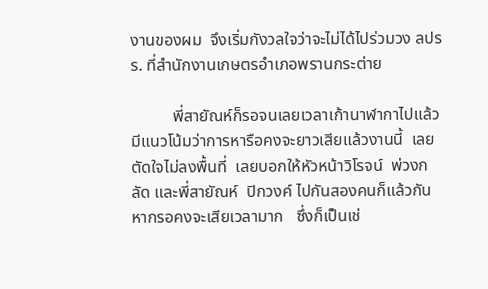งานของผม  จึงเริ่มกังวลใจว่าจะไม่ได้ไปร่วมวง ลปรร. ที่สำนักงานเกษตรอำเภอพรานกระต่าย

          พี่สายัณห์ก็รอจนเลยเวลาเก้านาฬากาไปแล้ว   มีแนวโน้มว่าการหารือคงจะยาวเสียแล้วงานนี้  เลยตัดใจไม่ลงพื้นที่  เลยบอกให้หัวหน้าวิโรจน์  พ่วงกลัด และพี่สายัณห์  ปิกวงค์ ไปกันสองคนก็แล้วกัน  หากรอคงจะเสียเวลามาก   ซึ่งก็เป็นเช่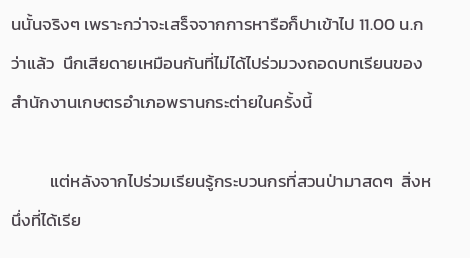นนั้นจริงๆ เพราะกว่าจะเสร็จจากการหารือก็ปาเข้าไป 11.00 น.กว่าแล้ว  นึกเสียดายเหมือนกันที่ไม่ได้ไปร่วมวงถอดบทเรียนของสำนักงานเกษตรอำเภอพรานกระต่ายในครั้งนี้

          แต่หลังจากไปร่วมเรียนรู้กระบวนกรที่สวนป่ามาสดๆ  สิ่งหนึ่งที่ได้เรีย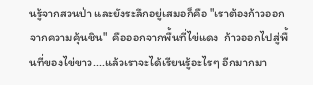นรู้จากสวนป่า และยังระลึกอยู่เสมอก็คือ "เราต้องก้าวออกจากความคุ้นชิน"  คือออกจากพื้นที่ไข่แดง  ก้าวออกไปสู่พื้นที่ของไข่ขาว....แล้วเราจะได้เรียนรู้อะไรๆ อีกมากมา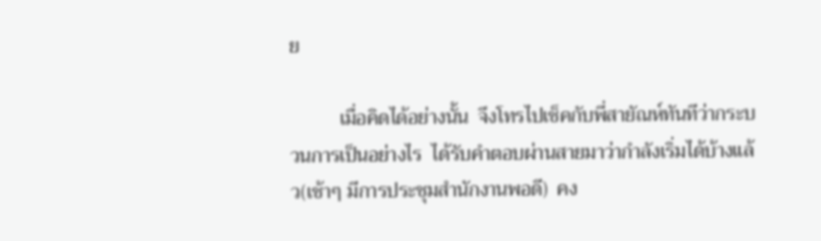ย

          เมื่อคิดได้อย่างนั้น  จึงโทรไปเช็คกับพี่สายัณห์ทันทีว่ากระบวนการเป็นอย่างไร  ได้รับคำตอบผ่านสายมาว่ากำลังเริ่มได้บ้างแล้ว(เช้าๆ มีการประชุมสำนักงานพอดี)  คง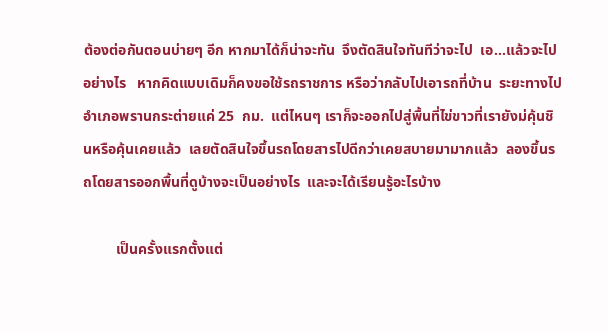ต้องต่อกันตอนบ่ายๆ อีก หากมาได้ก็น่าจะทัน  จึงตัดสินใจทันทีว่าจะไป  เอ...แล้วจะไปอย่างไร   หากคิดแบบเดิมก็คงขอใช้รถราชการ หรือว่ากลับไปเอารถที่บ้าน  ระยะทางไปอำเภอพรานกระต่ายแค่ 25  กม.  แต่ไหนๆ เราก็จะออกไปสู่พื้นที่ไข่ขาวที่เรายังม่คุ้นชินหรือคุ้นเคยแล้ว  เลยตัดสินใจขึ้นรถโดยสารไปดีกว่าเคยสบายมามากแล้ว  ลองขึ้นรถโดยสารออกพื้นที่ดูบ้างจะเป็นอย่างไร  และจะได้เรียนรู้อะไรบ้าง

         เป็นครั้งแรกตั้งแต่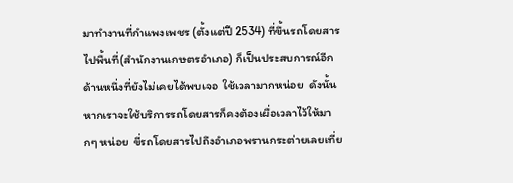มาทำงานที่กำแพงเพชร (ตั้งแต่ปี 2534) ที่ขึ้นรถโดยสารไปพื้นที่(สำนักงานเกษตรอำเภอ) ก็เป็นประสบการณ์อีกด้านหนึ่งที่ยังไม่เคยได้พบเจอ  ใช้เวลามากหน่อย  ดังนั้นหากเราจะใช้บริการรถโดยสารก็คงต้องเผื่อเวลาไว้ให้มากๆ หน่อย  ขี่รถโดยสารไปถึงอำเภอพรานกระต่ายเลยเที่ย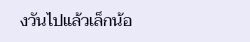งวันไปแล้วเล็กน้อ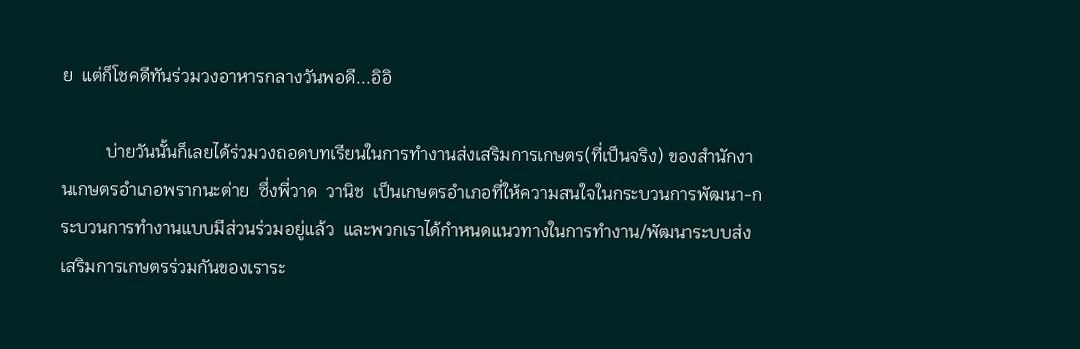ย  แต่ก็โชคดีทันร่วมวงอาหารกลางวันพอดี...อิอิ

          บ่ายวันนั้นก็เลยได้ร่วมวงถอดบทเรียนในการทำงานส่งเสริมการเกษตร(ที่เป็นจริง) ของสำนักงานเกษตรอำเภอพรากนะต่าย  ซึ่งพี่วาด  วานิช  เป็นเกษตรอำเภอที่ให้ความสนใจในกระบวนการพัฒนา-กระบวนการทำงานแบบมีส่วนร่วมอยู่แล้ว  และพวกเราได้กำหนดแนวทางในการทำงาน/พัฒนาระบบส่งเสริมการเกษตรร่วมกันของเราระ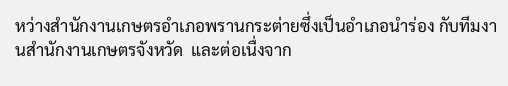หว่างสำนักงานเกษตรอำเภอพรานกระต่ายซึ่งเป็นอำเภอนำร่อง กับทีมงานสำนักงานเกษตรจังหวัด  และต่อเนื่งจาก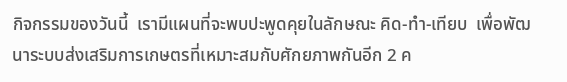กิจกรรมของวันนี้  เรามีแผนที่จะพบปะพูดคุยในลักษณะ คิด-ทำ-เทียบ  เพื่อพัฒนาระบบส่งเสริมการเกษตรที่เหมาะสมกับศักยภาพกันอีก 2 ค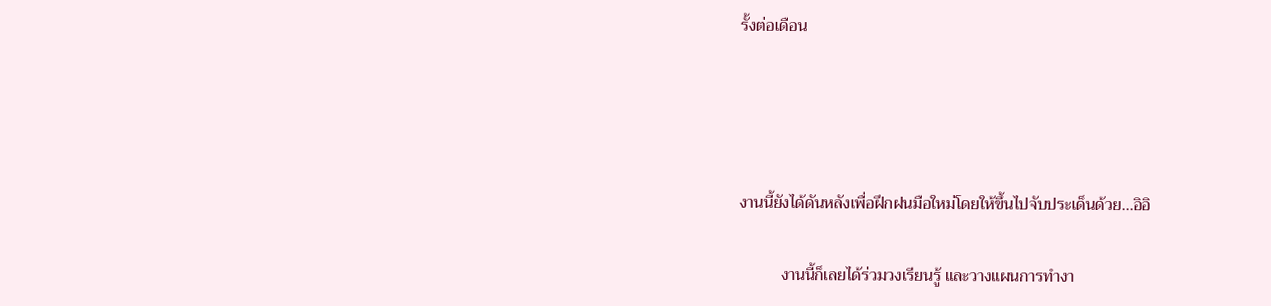รั้งต่อเดือน




งานนี้ยังได้ดันหลังเพื่อฝึกฝนมือใหม่โดยให้ขึ้นไปจับประเด็นด้วย...อิอิ

          งานนี้ก็เลยได้ร่วมวงเรียนรู้ และวางแผนการทำงา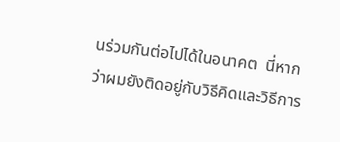นร่วมกันต่อไปได้ในอนาคต  นี่หากว่าผมยังติดอยู่กับวิธีคิดและวิธีการ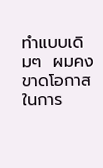ทำแบบเดิมๆ  ผมคงขาดโอกาสในการ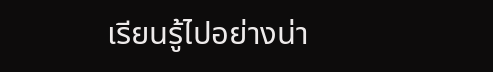เรียนรู้ไปอย่างน่า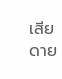เสียดาย